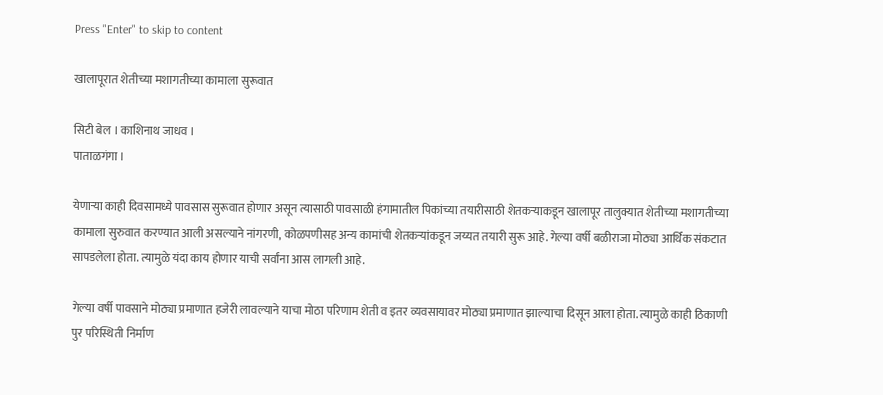Press "Enter" to skip to content

खालापूरात शेतीच्या मशागतीच्या कामाला सुरूवात

सिटी बेल । काशिनाथ जाधव ।
पाताळगंगा ।

येणार्‍या काही दिवसामध्ये पावसास सुरूवात होणार असून त्यासाठी पावसाळी हंगामातील पिकांच्या तयारीसाठी शेतकर्‍याकडून खालापूर तालुक्यात शेतीच्या मशागतीच्या कामाला सुरुवात करण्यात आली असल्याने नांगरणी, कोळपणीसह अन्य कामांची शेतकर्‍यांकडून जय्यत तयारी सुरू आहे. गेल्या वर्षी बळीराजा मोठ्या आर्थिक संकटात सापडलेला होता. त्यामुळे यंदा काय होणार याची सर्वांना आस लागली आहे.

गेल्या वर्षी पावसाने मोठ्या प्रमाणात हजेरी लावल्याने याचा मोठा परिणाम शेती व इतर व्यवसायावर मोठ्या प्रमाणात झाल्याचा दिसून आला होता. त्यामुळे काही ठिकाणी पुर परिस्थिती निर्माण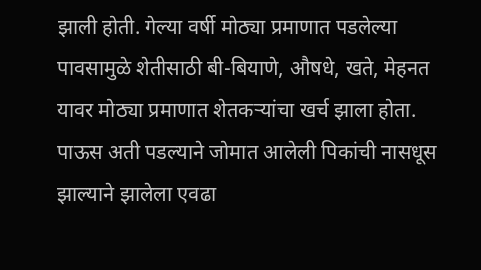झाली होती. गेल्या वर्षी मोठ्या प्रमाणात पडलेल्या पावसामुळे शेतीसाठी बी-बियाणे, औषधे, खते, मेहनत यावर मोठ्या प्रमाणात शेतकर्‍यांचा खर्च झाला होता. पाऊस अती पडल्याने जोमात आलेली पिकांची नासधूस झाल्याने झालेला एवढा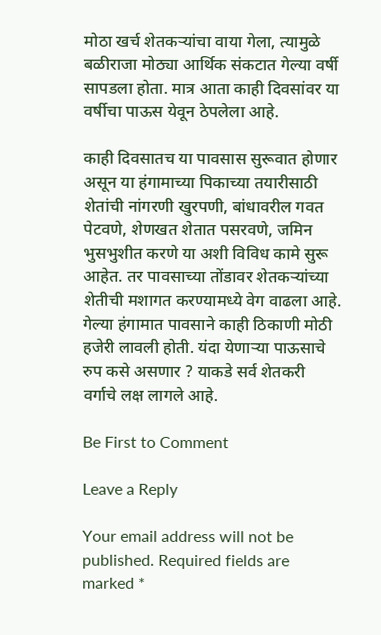मोठा खर्च शेतकऱ्यांचा वाया गेला, त्यामुळे बळीराजा मोठ्या आर्थिक संकटात गेल्या वर्षी सापडला होता. मात्र आता काही दिवसांवर या वर्षीचा पाऊस येवून ठेपलेला आहे.

काही दिवसातच या पावसास सुरूवात होणार असून या हंगामाच्या पिकाच्या तयारीसाठी शेतांची नांगरणी खुरपणी, बांधावरील गवत पेटवणे, शेणखत शेतात पसरवणे, जमिन भुसभुशीत करणे या अशी विविध कामे सुरू आहेत. तर पावसाच्या तोंडावर शेतकर्‍यांच्या शेतीची मशागत करण्यामध्ये वेग वाढला आहे. गेल्या हंगामात पावसाने काही ठिकाणी मोठी हजेरी लावली होती. यंदा येणाऱ्या पाऊसाचे रुप कसे असणार ? याकडे सर्व शेतकरी वर्गाचे लक्ष लागले आहे.

Be First to Comment

Leave a Reply

Your email address will not be published. Required fields are marked *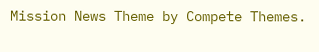Mission News Theme by Compete Themes.